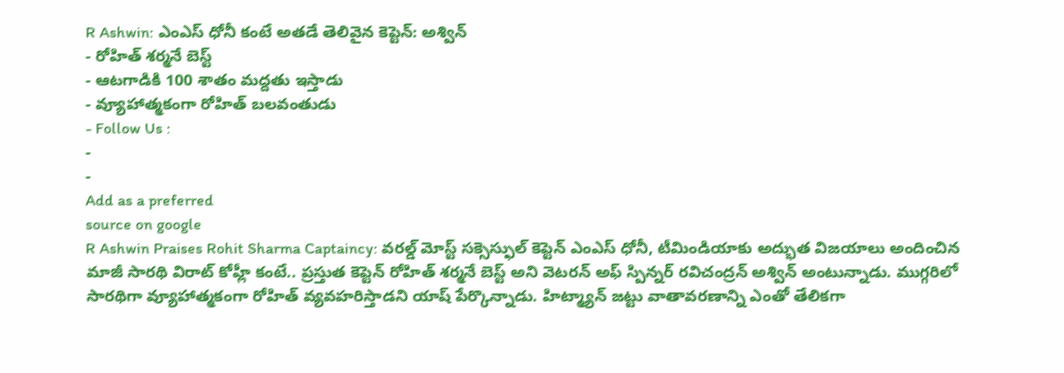R Ashwin: ఎంఎస్ ధోనీ కంటే అతడే తెలివైన కెప్టెన్: అశ్విన్
- రోహిత్ శర్మనే బెస్ట్
- ఆటగాడికి 100 శాతం మద్దతు ఇస్తాడు
- వ్యూహాత్మకంగా రోహిత్ బలవంతుడు
- Follow Us :
-
-
Add as a preferred
source on google
R Ashwin Praises Rohit Sharma Captaincy: వరల్డ్ మోస్ట్ సక్సెస్ఫుల్ కెప్టెన్ ఎంఎస్ ధోనీ, టీమిండియాకు అద్భుత విజయాలు అందించిన మాజీ సారథి విరాట్ కోహ్లీ కంటే.. ప్రస్తుత కెప్టెన్ రోహిత్ శర్మనే బెస్ట్ అని వెటరన్ అఫ్ స్పిన్నర్ రవిచంద్రన్ అశ్విన్ అంటున్నాడు. ముగ్గరిలో సారథిగా వ్యూహాత్మకంగా రోహిత్ వ్యవహరిస్తాడని యాష్ పేర్కొన్నాడు. హిట్మ్యాన్ జట్టు వాతావరణాన్ని ఎంతో తేలికగా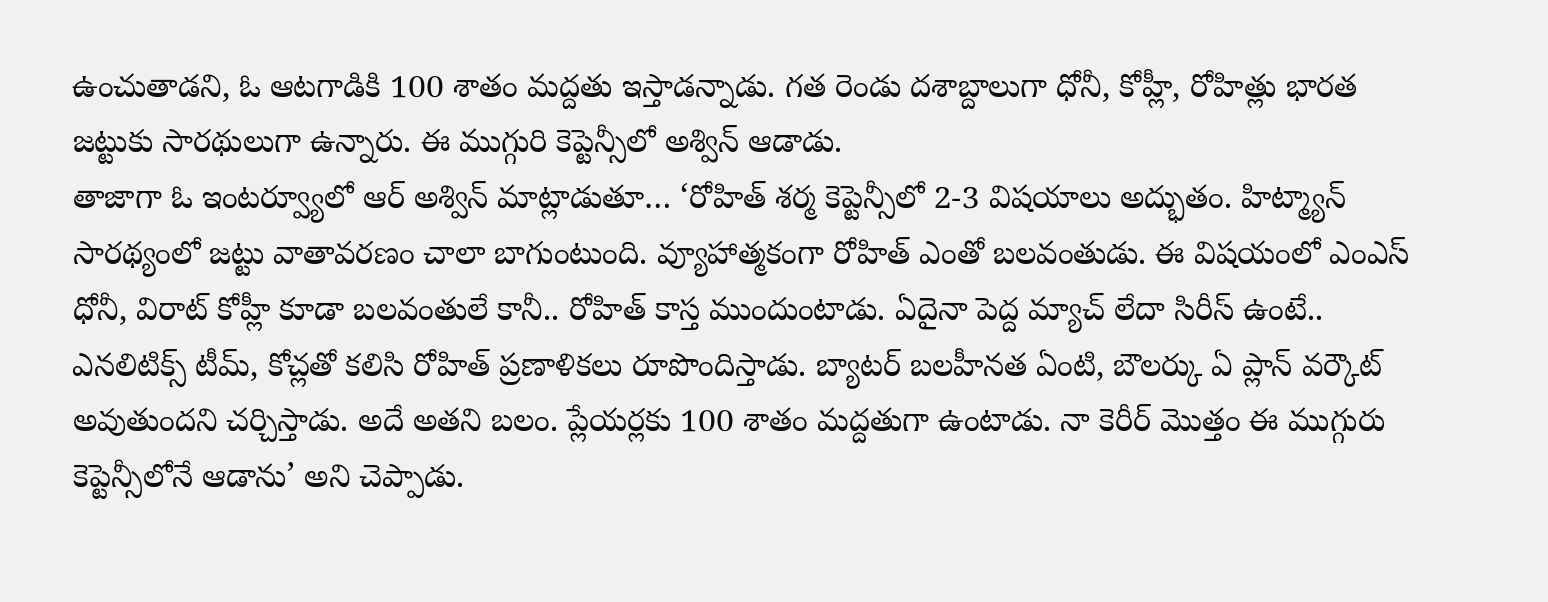ఉంచుతాడని, ఓ ఆటగాడికి 100 శాతం మద్దతు ఇస్తాడన్నాడు. గత రెండు దశాబ్దాలుగా ధోనీ, కోహ్లీ, రోహిత్లు భారత జట్టుకు సారథులుగా ఉన్నారు. ఈ ముగ్గురి కెప్టెన్సీలో అశ్విన్ ఆడాడు.
తాజాగా ఓ ఇంటర్వ్యూలో ఆర్ అశ్విన్ మాట్లాడుతూ… ‘రోహిత్ శర్మ కెప్టెన్సీలో 2-3 విషయాలు అద్భుతం. హిట్మ్యాన్ సారథ్యంలో జట్టు వాతావరణం చాలా బాగుంటుంది. వ్యూహాత్మకంగా రోహిత్ ఎంతో బలవంతుడు. ఈ విషయంలో ఎంఎస్ ధోనీ, విరాట్ కోహ్లీ కూడా బలవంతులే కానీ.. రోహిత్ కాస్త ముందుంటాడు. ఏదైనా పెద్ద మ్యాచ్ లేదా సిరీస్ ఉంటే.. ఎనలిటిక్స్ టీమ్, కోచ్లతో కలిసి రోహిత్ ప్రణాళికలు రూపొందిస్తాడు. బ్యాటర్ బలహీనత ఏంటి, బౌలర్కు ఏ ప్లాన్ వర్కౌట్ అవుతుందని చర్చిస్తాడు. అదే అతని బలం. ప్లేయర్లకు 100 శాతం మద్దతుగా ఉంటాడు. నా కెరీర్ మొత్తం ఈ ముగ్గురు కెప్టెన్సీలోనే ఆడాను’ అని చెప్పాడు.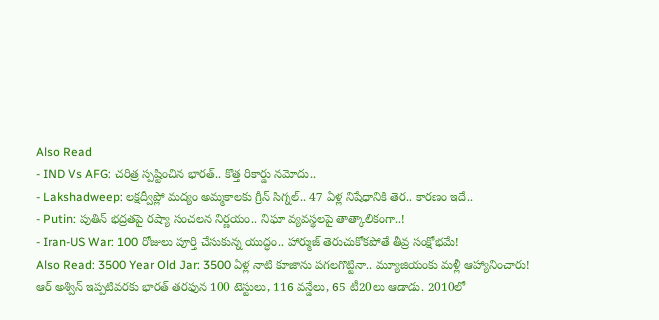Also Read
- IND Vs AFG: చరిత్ర స్పష్టించిన భారత్.. కొత్త రికార్డు నమోదు..
- Lakshadweep: లక్షద్వీప్లో మద్యం అమ్మకాలకు గ్రీన్ సిగ్నల్.. 47 ఏళ్ల నిషేధానికి తెర.. కారణం ఇదే..
- Putin: పుతిన్ భద్రతపై రష్యా సంచలన నిర్ణయం.. నిఘా వ్యవస్థలపై తాత్కాలికంగా..!
- Iran-US War: 100 రోజులు పూర్తి చేసుకున్న యుద్ధం.. హార్ముజ్ తెరుచుకోకపోతే తీవ్ర సంక్షోభమే!
Also Read: 3500 Year Old Jar: 3500 ఏళ్ల నాటి కూజాను పగలగొట్టినా.. మ్యూజియంకు మళ్లీ ఆహ్యానించారు!
ఆర్ అశ్విన్ ఇప్పటివరకు భారత్ తరఫున 100 టెస్టులు, 116 వన్డేలు, 65 టీ20లు ఆడాడు. 2010లో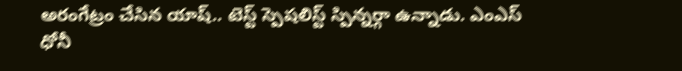అరంగేట్రం చేసిన యాష్.. టెస్ట్ స్పెషలిస్ట్ స్పిన్నర్గా ఉన్నాడు. ఎంఎస్ ధోనీ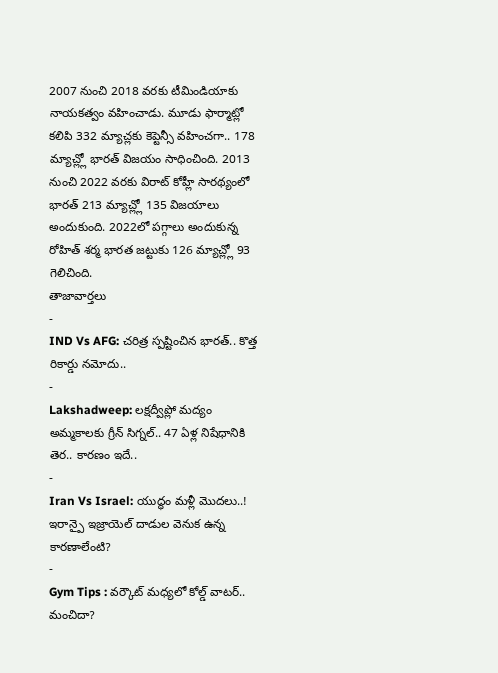2007 నుంచి 2018 వరకు టీమిండియాకు నాయకత్వం వహించాడు. మూడు ఫార్మాట్లో కలిపి 332 మ్యాచ్లకు కెప్టెన్సీ వహించగా.. 178 మ్యాచ్ల్లో భారత్ విజయం సాధించింది. 2013 నుంచి 2022 వరకు విరాట్ కోహ్లీ సారథ్యంలో భారత్ 213 మ్యాచ్ల్లో 135 విజయాలు అందుకుంది. 2022లో పగ్గాలు అందుకున్న రోహిత్ శర్మ భారత జట్టుకు 126 మ్యాచ్ల్లో 93 గెలిచింది.
తాజావార్తలు
-
IND Vs AFG: చరిత్ర స్పష్టించిన భారత్.. కొత్త రికార్డు నమోదు..
-
Lakshadweep: లక్షద్వీప్లో మద్యం అమ్మకాలకు గ్రీన్ సిగ్నల్.. 47 ఏళ్ల నిషేధానికి తెర.. కారణం ఇదే..
-
Iran Vs Israel: యుద్ధం మళ్లీ మొదలు..! ఇరాన్పై ఇజ్రాయెల్ దాడుల వెనుక ఉన్న కారణాలేంటి?
-
Gym Tips : వర్కౌట్ మధ్యలో కోల్డ్ వాటర్.. మంచిదా?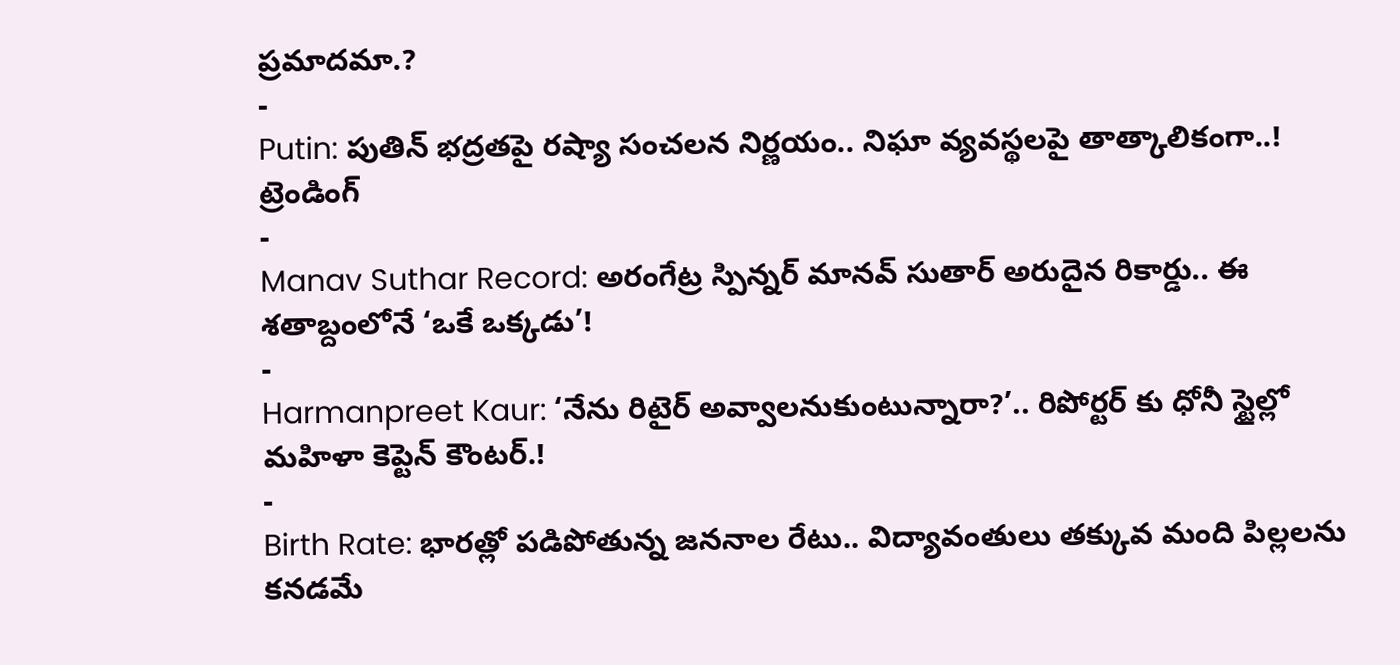ప్రమాదమా.?
-
Putin: పుతిన్ భద్రతపై రష్యా సంచలన నిర్ణయం.. నిఘా వ్యవస్థలపై తాత్కాలికంగా..!
ట్రెండింగ్
-
Manav Suthar Record: అరంగేట్ర స్పిన్నర్ మానవ్ సుతార్ అరుదైన రికార్డు.. ఈ శతాబ్దంలోనే ‘ఒకే ఒక్కడు’!
-
Harmanpreet Kaur: ‘నేను రిటైర్ అవ్వాలనుకుంటున్నారా?’.. రిపోర్టర్ కు ధోనీ స్టైల్లో మహిళా కెప్టెన్ కౌంటర్.!
-
Birth Rate: భారత్లో పడిపోతున్న జననాల రేటు.. విద్యావంతులు తక్కువ మంది పిల్లలను కనడమే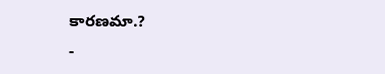కారణమా.?
-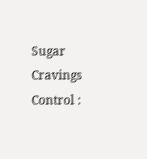Sugar Cravings Control :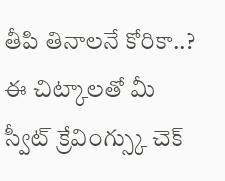తీపి తినాలనే కోరికా..? ఈ చిట్కాలతో మీ స్వీట్ క్రేవింగ్స్కు చెక్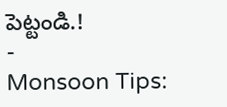పెట్టండి.!
-
Monsoon Tips: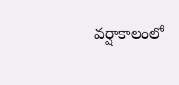వర్షాకాలంలో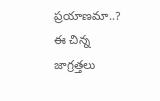ప్రయాణమా..? ఈ చిన్న జాగ్రత్తలు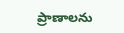ప్రాణాలను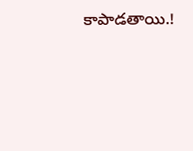కాపాడతాయి.!